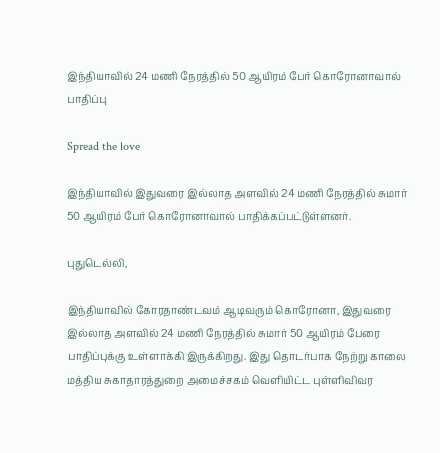இந்தியாவில் 24 மணி நேரத்தில் 50 ஆயிரம் பேர் கொரோனாவால் பாதிப்பு

Spread the love

இந்தியாவில் இதுவரை இல்லாத அளவில் 24 மணி நேரத்தில் சுமார் 50 ஆயிரம் பேர் கொரோனாவால் பாதிக்கப்பட்டுள்ளனர்.

புதுடெல்லி,

இந்தியாவில் கோரதாண்டவம் ஆடிவரும் கொரோனா, இதுவரை இல்லாத அளவில் 24 மணி நேரத்தில் சுமார் 50 ஆயிரம் பேரை பாதிப்புக்கு உள்ளாக்கி இருக்கிறது. இது தொடர்பாக நேற்று காலை மத்திய சுகாதாரத்துறை அமைச்சகம் வெளியிட்ட புள்ளிவிவர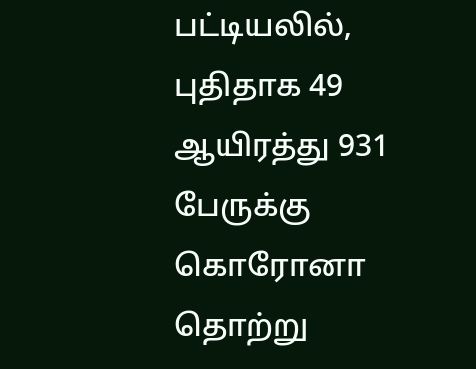பட்டியலில், புதிதாக 49 ஆயிரத்து 931 பேருக்கு கொரோனா தொற்று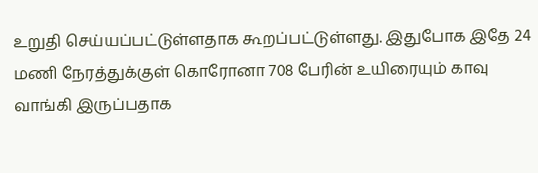உறுதி செய்யப்பட்டுள்ளதாக கூறப்பட்டுள்ளது. இதுபோக இதே 24 மணி நேரத்துக்குள் கொரோனா 708 பேரின் உயிரையும் காவு வாங்கி இருப்பதாக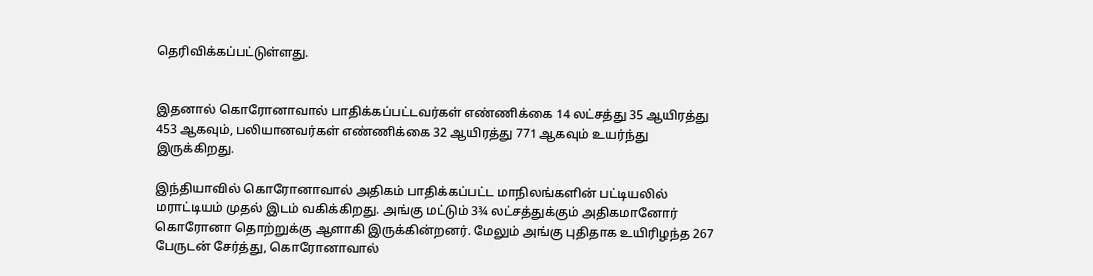தெரிவிக்கப்பட்டுள்ளது.


இதனால் கொரோனாவால் பாதிக்கப்பட்டவர்கள் எண்ணிக்கை 14 லட்சத்து 35 ஆயிரத்து 453 ஆகவும், பலியானவர்கள் எண்ணிக்கை 32 ஆயிரத்து 771 ஆகவும் உயர்ந்து இருக்கிறது.

இந்தியாவில் கொரோனாவால் அதிகம் பாதிக்கப்பட்ட மாநிலங்களின் பட்டியலில் மராட்டியம் முதல் இடம் வகிக்கிறது. அங்கு மட்டும் 3¾ லட்சத்துக்கும் அதிகமானோர் கொரோனா தொற்றுக்கு ஆளாகி இருக்கின்றனர். மேலும் அங்கு புதிதாக உயிரிழந்த 267 பேருடன் சேர்த்து, கொரோனாவால்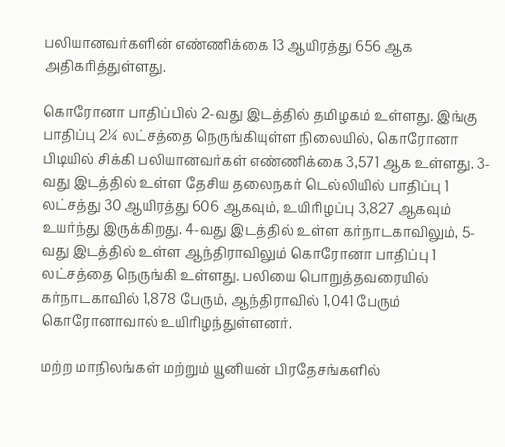பலியானவர்களின் எண்ணிக்கை 13 ஆயிரத்து 656 ஆக அதிகரித்துள்ளது.

கொரோனா பாதிப்பில் 2-வது இடத்தில் தமிழகம் உள்ளது. இங்கு பாதிப்பு 2¼ லட்சத்தை நெருங்கியுள்ள நிலையில், கொரோனா பிடியில் சிக்கி பலியானவர்கள் எண்ணிக்கை 3,571 ஆக உள்ளது. 3-வது இடத்தில் உள்ள தேசிய தலைநகர் டெல்லியில் பாதிப்பு 1 லட்சத்து 30 ஆயிரத்து 606 ஆகவும், உயிரிழப்பு 3,827 ஆகவும் உயர்ந்து இருக்கிறது. 4-வது இடத்தில் உள்ள கர்நாடகாவிலும், 5-வது இடத்தில் உள்ள ஆந்திராவிலும் கொரோனா பாதிப்பு 1 லட்சத்தை நெருங்கி உள்ளது. பலியை பொறுத்தவரையில் கர்நாடகாவில் 1,878 பேரும், ஆந்திராவில் 1,041 பேரும் கொரோனாவால் உயிரிழந்துள்ளனர்.

மற்ற மாநிலங்கள் மற்றும் யூனியன் பிரதேசங்களில்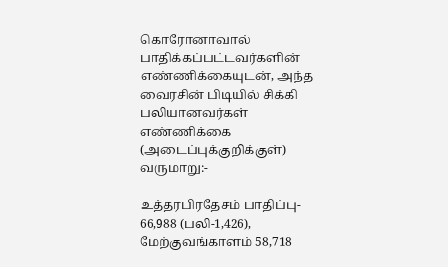கொரோனாவால் பாதிக்கப்பட்டவர்களின் எண்ணிக்கையுடன், அந்த வைரசின் பிடியில் சிக்கி பலியானவர்கள் எண்ணிக்கை (அடைப்புக்குறிக்குள்) வருமாறு:-

உத்தரபிரதேசம் பாதிப்பு- 66,988 (பலி-1,426), மேற்குவங்காளம் 58,718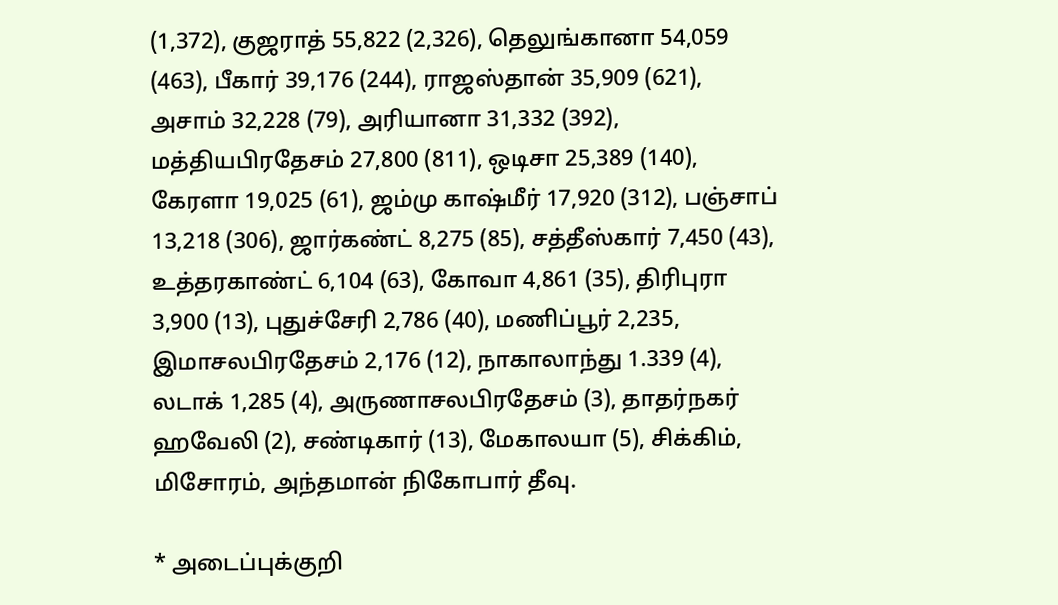(1,372), குஜராத் 55,822 (2,326), தெலுங்கானா 54,059 (463), பீகார் 39,176 (244), ராஜஸ்தான் 35,909 (621), அசாம் 32,228 (79), அரியானா 31,332 (392), மத்தியபிரதேசம் 27,800 (811), ஒடிசா 25,389 (140), கேரளா 19,025 (61), ஜம்மு காஷ்மீர் 17,920 (312), பஞ்சாப் 13,218 (306), ஜார்கண்ட் 8,275 (85), சத்தீஸ்கார் 7,450 (43), உத்தரகாண்ட் 6,104 (63), கோவா 4,861 (35), திரிபுரா 3,900 (13), புதுச்சேரி 2,786 (40), மணிப்பூர் 2,235, இமாசலபிரதேசம் 2,176 (12), நாகாலாந்து 1.339 (4), லடாக் 1,285 (4), அருணாசலபிரதேசம் (3), தாதர்நகர் ஹவேலி (2), சண்டிகார் (13), மேகாலயா (5), சிக்கிம், மிசோரம், அந்தமான் நிகோபார் தீவு.

* அடைப்புக்குறி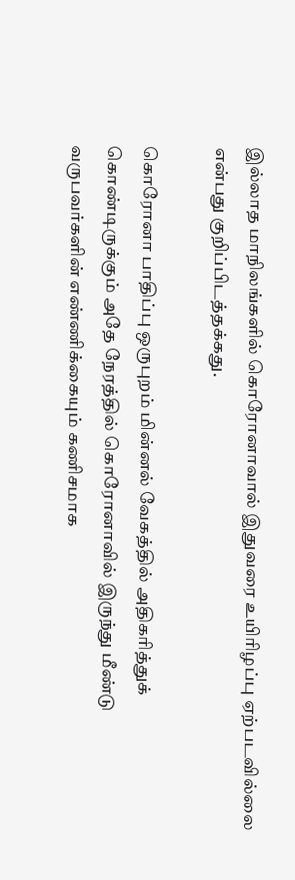இல்லாத மாநிலங்களில் கொரோனாவால் இதுவரை உயிரிழப்பு ஏற்படவில்லை என்பது குறிப்பிடத்தக்கது.

கொரோனா பாதிப்பு ஒருபுறம் மின்னல் வேகத்தில் அதிகரித்துக் கொண்டிருக்கும் அதே நேரத்தில் கொரோனாவில் இருந்து மீண்டு வருபவர்களின் எண்ணிக்கையும் கணிசமாக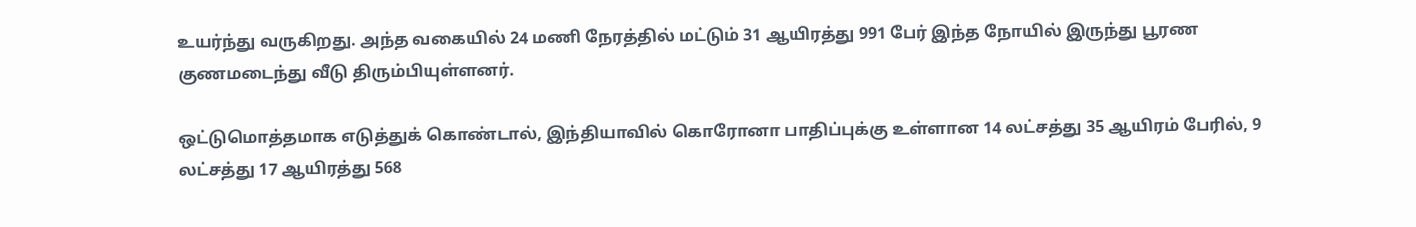உயர்ந்து வருகிறது. அந்த வகையில் 24 மணி நேரத்தில் மட்டும் 31 ஆயிரத்து 991 பேர் இந்த நோயில் இருந்து பூரண குணமடைந்து வீடு திரும்பியுள்ளனர்.

ஒட்டுமொத்தமாக எடுத்துக் கொண்டால், இந்தியாவில் கொரோனா பாதிப்புக்கு உள்ளான 14 லட்சத்து 35 ஆயிரம் பேரில், 9 லட்சத்து 17 ஆயிரத்து 568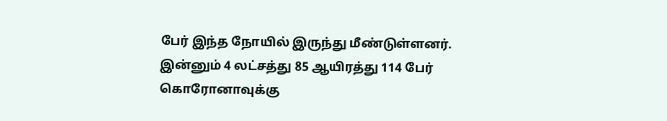பேர் இந்த நோயில் இருந்து மீண்டுள்ளனர். இன்னும் 4 லட்சத்து 85 ஆயிரத்து 114 பேர் கொரோனாவுக்கு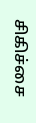சிகிச்சை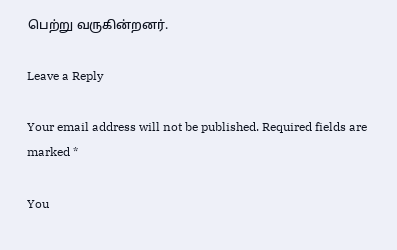பெற்று வருகின்றனர்.

Leave a Reply

Your email address will not be published. Required fields are marked *

You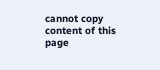cannot copy content of this page